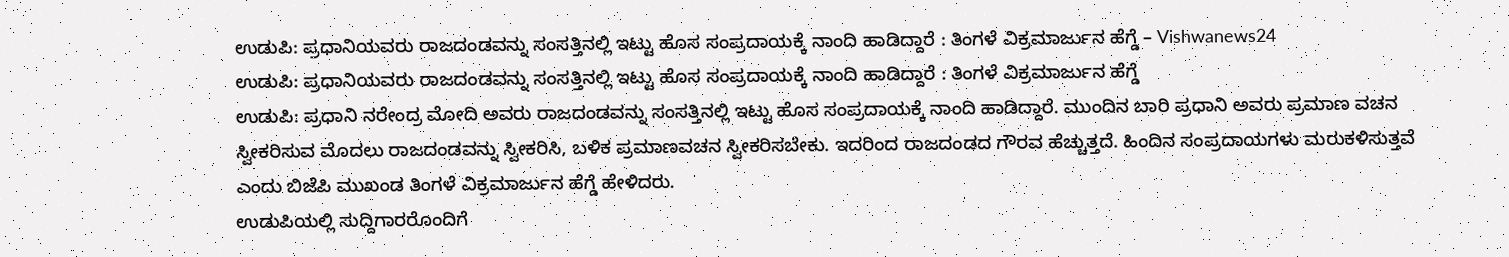ಉಡುಪಿ: ಪ್ರಧಾನಿಯವರು ರಾಜದಂಡವನ್ನು ಸಂಸತ್ತಿನಲ್ಲಿ ಇಟ್ಟು ಹೊಸ ಸಂಪ್ರದಾಯಕ್ಕೆ ನಾಂದಿ ಹಾಡಿದ್ದಾರೆ : ತಿಂಗಳೆ ವಿಕ್ರಮಾರ್ಜುನ ಹೆಗ್ಡೆ – Vishwanews24
ಉಡುಪಿ: ಪ್ರಧಾನಿಯವರು ರಾಜದಂಡವನ್ನು ಸಂಸತ್ತಿನಲ್ಲಿ ಇಟ್ಟು ಹೊಸ ಸಂಪ್ರದಾಯಕ್ಕೆ ನಾಂದಿ ಹಾಡಿದ್ದಾರೆ : ತಿಂಗಳೆ ವಿಕ್ರಮಾರ್ಜುನ ಹೆಗ್ಡೆ
ಉಡುಪಿ: ಪ್ರಧಾನಿ ನರೇಂದ್ರ ಮೋದಿ ಅವರು ರಾಜದಂಡವನ್ನು ಸಂಸತ್ತಿನಲ್ಲಿ ಇಟ್ಟು ಹೊಸ ಸಂಪ್ರದಾಯಕ್ಕೆ ನಾಂದಿ ಹಾಡಿದ್ದಾರೆ. ಮುಂದಿನ ಬಾರಿ ಪ್ರಧಾನಿ ಅವರು ಪ್ರಮಾಣ ವಚನ ಸ್ವೀಕರಿಸುವ ಮೊದಲು ರಾಜದಂಡವನ್ನು ಸ್ವೀಕರಿಸಿ, ಬಳಿಕ ಪ್ರಮಾಣವಚನ ಸ್ವೀಕರಿಸಬೇಕು. ಇದರಿಂದ ರಾಜದಂಡದ ಗೌರವ ಹೆಚ್ಚುತ್ತದೆ. ಹಿಂದಿನ ಸಂಪ್ರದಾಯಗಳು ಮರುಕಳಿಸುತ್ತವೆ ಎಂದು ಬಿಜೆಪಿ ಮುಖಂಡ ತಿಂಗಳೆ ವಿಕ್ರಮಾರ್ಜುನ ಹೆಗ್ಡೆ ಹೇಳಿದರು.
ಉಡುಪಿಯಲ್ಲಿ ಸುದ್ದಿಗಾರರೊಂದಿಗೆ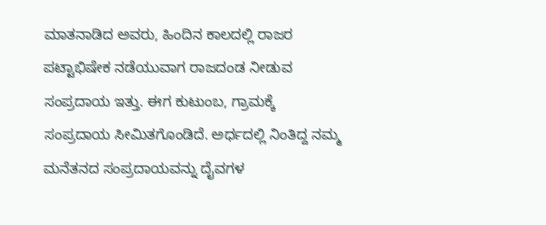ಮಾತನಾಡಿದ ಅವರು, ಹಿಂದಿನ ಕಾಲದಲ್ಲಿ ರಾಜರ ಪಟ್ಟಾಭಿಷೇಕ ನಡೆಯುವಾಗ ರಾಜದಂಡ ನೀಡುವ ಸಂಪ್ರದಾಯ ಇತ್ತು. ಈಗ ಕುಟುಂಬ, ಗ್ರಾಮಕ್ಕೆ ಸಂಪ್ರದಾಯ ಸೀಮಿತಗೊಂಡಿದೆ. ಅರ್ಧದಲ್ಲಿ ನಿಂತಿದ್ದ ನಮ್ಮ ಮನೆತನದ ಸಂಪ್ರದಾಯವನ್ನು ದೈವಗಳ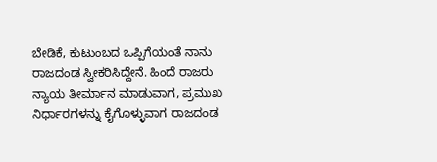ಬೇಡಿಕೆ, ಕುಟುಂಬದ ಒಪ್ಪಿಗೆಯಂತೆ ನಾನು ರಾಜದಂಡ ಸ್ವೀಕರಿಸಿದ್ದೇನೆ. ಹಿಂದೆ ರಾಜರು ನ್ಯಾಯ ತೀರ್ಮಾನ ಮಾಡುವಾಗ, ಪ್ರಮುಖ ನಿರ್ಧಾರಗಳನ್ನು ಕೈಗೊಳ್ಳುವಾಗ ರಾಜದಂಡ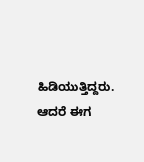ಹಿಡಿಯುತ್ತಿದ್ದರು. ಆದರೆ ಈಗ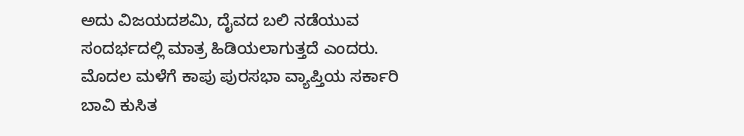ಅದು ವಿಜಯದಶಮಿ, ದೈವದ ಬಲಿ ನಡೆಯುವ ಸಂದರ್ಭದಲ್ಲಿ ಮಾತ್ರ ಹಿಡಿಯಲಾಗುತ್ತದೆ ಎಂದರು.
ಮೊದಲ ಮಳೆಗೆ ಕಾಪು ಪುರಸಭಾ ವ್ಯಾಪ್ತಿಯ ಸರ್ಕಾರಿ ಬಾವಿ ಕುಸಿತ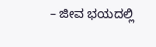– ಜೀವ ಭಯದಲ್ಲಿ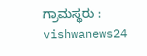ಗ್ರಾಮಸ್ಥರು : vishwanews24